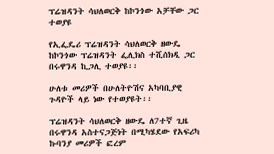ፕሬዝዳንት ሳህለወርቅ ከኮንጎው አቻቸው ጋር ተወያዩ

የኢፌዴሪ ፕሬዝዳንት ሳህለወርቅ ዘውዴ ከኮንጎው ፕሬዝዳንት ፌሊክስ ተሺሰክዲ ጋር በሩዋንዳ ኪጋሊ ተወያዩ፡፡

ሁለቱ መሪዎች በሁለትዮሽና አካባቢያዊ ጉዳዮች ላይ ነው የተወያዩት፡፡

ፕሬዝዳንት ሳህለወርቅ ዘውዴ ለ7ተኛ ጊዜ በሩዋንዳ አስተናጋጅነት በሚካሄደው የአፍሪካ ኩባንያ መሪዎች ፎረም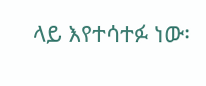ላይ እየተሳተፉ ነው፡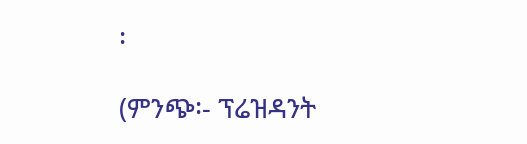፡

(ምንጭ፡- ፕሬዝዳንት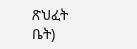ጽህፈት ቤት)